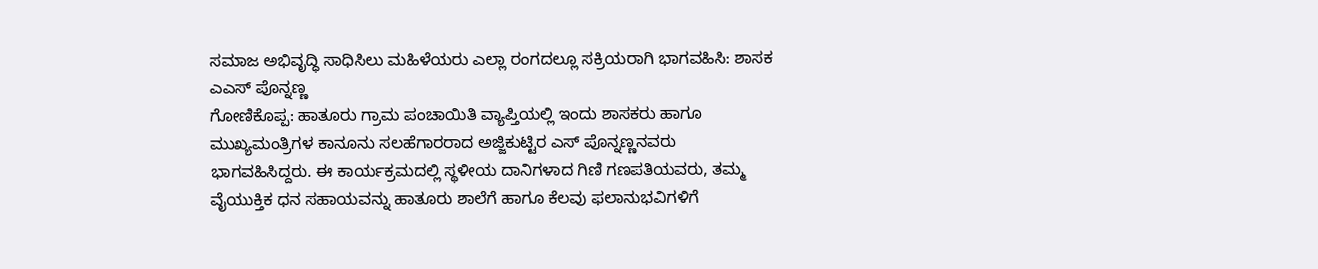ಸಮಾಜ ಅಭಿವೃದ್ಧಿ ಸಾಧಿಸಿಲು ಮಹಿಳೆಯರು ಎಲ್ಲಾ ರಂಗದಲ್ಲೂ ಸಕ್ರಿಯರಾಗಿ ಭಾಗವಹಿಸಿ: ಶಾಸಕ ಎಎಸ್ ಪೊನ್ನಣ್ಣ
ಗೋಣಿಕೊಪ್ಪ: ಹಾತೂರು ಗ್ರಾಮ ಪಂಚಾಯಿತಿ ವ್ಯಾಪ್ತಿಯಲ್ಲಿ ಇಂದು ಶಾಸಕರು ಹಾಗೂ ಮುಖ್ಯಮಂತ್ರಿಗಳ ಕಾನೂನು ಸಲಹೆಗಾರರಾದ ಅಜ್ಜಿಕುಟ್ಟಿರ ಎಸ್ ಪೊನ್ನಣ್ಣನವರು ಭಾಗವಹಿಸಿದ್ದರು. ಈ ಕಾರ್ಯಕ್ರಮದಲ್ಲಿ ಸ್ಥಳೀಯ ದಾನಿಗಳಾದ ಗಿಣಿ ಗಣಪತಿಯವರು, ತಮ್ಮ ವೈಯುಕ್ತಿಕ ಧನ ಸಹಾಯವನ್ನು ಹಾತೂರು ಶಾಲೆಗೆ ಹಾಗೂ ಕೆಲವು ಫಲಾನುಭವಿಗಳಿಗೆ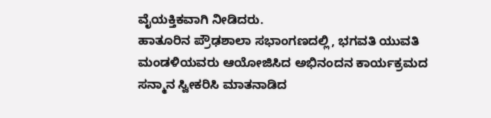ವೈಯಕ್ತಿಕವಾಗಿ ನೀಡಿದರು.
ಹಾತೂರಿನ ಪ್ರೌಢಶಾಲಾ ಸಭಾಂಗಣದಲ್ಲಿ, ಭಗವತಿ ಯುವತಿ ಮಂಡಳಿಯವರು ಆಯೋಜಿಸಿದ ಅಭಿನಂದನ ಕಾರ್ಯಕ್ರಮದ ಸನ್ಮಾನ ಸ್ವೀಕರಿಸಿ ಮಾತನಾಡಿದ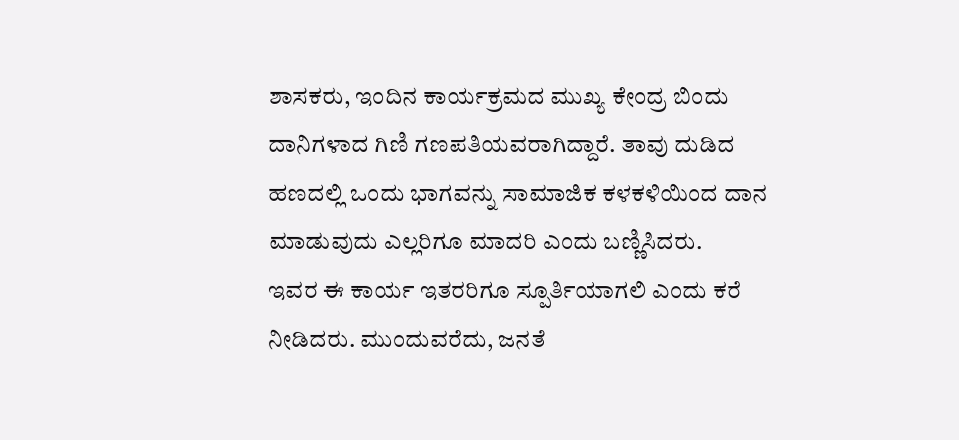ಶಾಸಕರು, ಇಂದಿನ ಕಾರ್ಯಕ್ರಮದ ಮುಖ್ಯ ಕೇಂದ್ರ ಬಿಂದು ದಾನಿಗಳಾದ ಗಿಣಿ ಗಣಪತಿಯವರಾಗಿದ್ದಾರೆ. ತಾವು ದುಡಿದ ಹಣದಲ್ಲಿ ಒಂದು ಭಾಗವನ್ನು ಸಾಮಾಜಿಕ ಕಳಕಳಿಯಿಂದ ದಾನ ಮಾಡುವುದು ಎಲ್ಲರಿಗೂ ಮಾದರಿ ಎಂದು ಬಣ್ಣಿಸಿದರು.
ಇವರ ಈ ಕಾರ್ಯ ಇತರರಿಗೂ ಸ್ಪೂರ್ತಿಯಾಗಲಿ ಎಂದು ಕರೆ ನೀಡಿದರು. ಮುಂದುವರೆದು, ಜನತೆ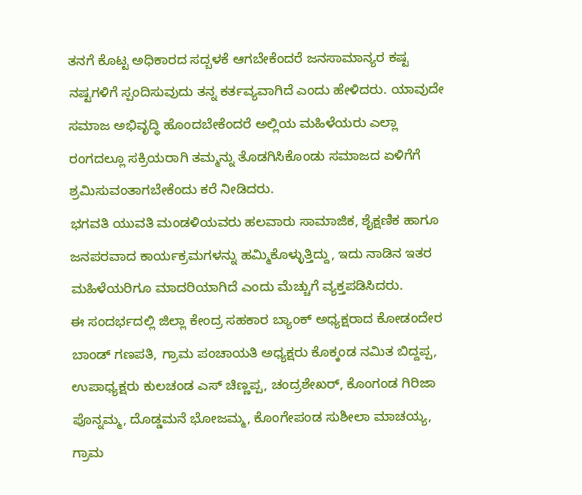ತನಗೆ ಕೊಟ್ಟ ಅಧಿಕಾರದ ಸದ್ಬಳಕೆ ಆಗಬೇಕೆಂದರೆ ಜನಸಾಮಾನ್ಯರ ಕಷ್ಟ ನಷ್ಟಗಳಿಗೆ ಸ್ಪಂದಿಸುವುದು ತನ್ನ ಕರ್ತವ್ಯವಾಗಿದೆ ಎಂದು ಹೇಳಿದರು. ಯಾವುದೇ ಸಮಾಜ ಅಭಿವೃದ್ಧಿ ಹೊಂದಬೇಕೆಂದರೆ ಅಲ್ಲಿಯ ಮಹಿಳೆಯರು ಎಲ್ಲಾ ರಂಗದಲ್ಲೂ ಸಕ್ರಿಯರಾಗಿ ತಮ್ಮನ್ನು ತೊಡಗಿಸಿಕೊಂಡು ಸಮಾಜದ ಏಳಿಗೆಗೆ ಶ್ರಮಿಸುವಂತಾಗಬೇಕೆಂದು ಕರೆ ನೀಡಿದರು.
ಭಗವತಿ ಯುವತಿ ಮಂಡಳಿಯವರು ಹಲವಾರು ಸಾಮಾಜಿಕ, ಶೈಕ್ಷಣಿಕ ಹಾಗೂ ಜನಪರವಾದ ಕಾರ್ಯಕ್ರಮಗಳನ್ನು ಹಮ್ಮಿಕೊಳ್ಳುತ್ತಿದ್ದು, ಇದು ನಾಡಿನ ಇತರ ಮಹಿಳೆಯರಿಗೂ ಮಾದರಿಯಾಗಿದೆ ಎಂದು ಮೆಚ್ಚುಗೆ ವ್ಯಕ್ತಪಡಿಸಿದರು.
ಈ ಸಂದರ್ಭದಲ್ಲಿ ಜಿಲ್ಲಾ ಕೇಂದ್ರ ಸಹಕಾರ ಬ್ಯಾಂಕ್ ಅಧ್ಯಕ್ಷರಾದ ಕೋಡಂದೇರ ಬಾಂಡ್ ಗಣಪತಿ, ಗ್ರಾಮ ಪಂಚಾಯತಿ ಅಧ್ಯಕ್ಷರು ಕೊಕ್ಕಂಡ ನಮಿತ ಬಿದ್ದಪ್ಪ, ಉಪಾಧ್ಯಕ್ಷರು ಕುಲಚಂಡ ಎಸ್ ಚಿಣ್ಣಪ್ಪ, ಚಂದ್ರಶೇಖರ್, ಕೊಂಗಂಡ ಗಿರಿಜಾ ಪೊನ್ನಮ್ಮ, ದೊಡ್ಡಮನೆ ಭೋಜಮ್ಮ, ಕೊಂಗೇಪಂಡ ಸುಶೀಲಾ ಮಾಚಯ್ಯ, ಗ್ರಾಮ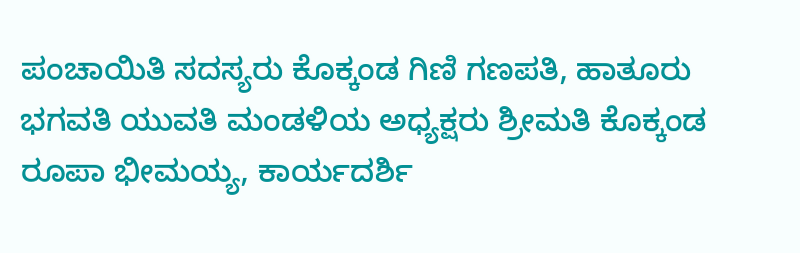ಪಂಚಾಯಿತಿ ಸದಸ್ಯರು ಕೊಕ್ಕಂಡ ಗಿಣಿ ಗಣಪತಿ, ಹಾತೂರು ಭಗವತಿ ಯುವತಿ ಮಂಡಳಿಯ ಅಧ್ಯಕ್ಷರು ಶ್ರೀಮತಿ ಕೊಕ್ಕಂಡ ರೂಪಾ ಭೀಮಯ್ಯ, ಕಾರ್ಯದರ್ಶಿ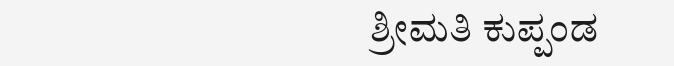ಶ್ರೀಮತಿ ಕುಪ್ಪಂಡ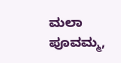ಮಲಾ ಪೂವಮ್ಮ,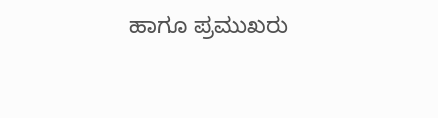ಹಾಗೂ ಪ್ರಮುಖರು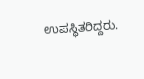ಉಪಸ್ಥಿತರಿದ್ದರು.